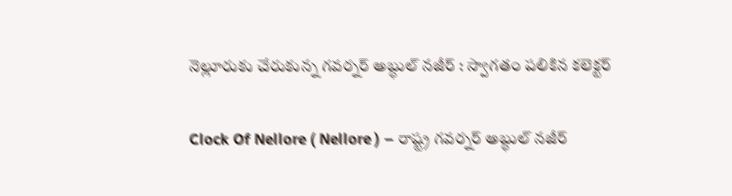నెల్లూరుకు చేరుకున్న గవర్నర్ అబ్ధుల్ నజీర్ : స్వాగతం పలికిన కలెక్టర్

Clock Of Nellore ( Nellore ) – రాష్ట్ర గవర్నర్ అబ్ధుల్ నజీర్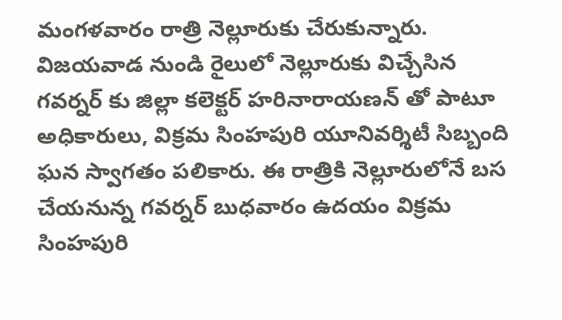మంగళవారం రాత్రి నెల్లూరుకు చేరుకున్నారు. విజయవాడ నుండి రైలులో నెల్లూరుకు విచ్చేసిన గవర్నర్ కు జిల్లా కలెక్టర్ హరినారాయణన్ తో పాటూ అధికారులు, విక్రమ సింహపురి యూనివర్శిటీ సిబ్బంది ఘన స్వాగతం పలికారు. ఈ రాత్రికి నెల్లూరులోనే బస చేయనున్న గవర్నర్ బుధవారం ఉదయం విక్రమ సింహపురి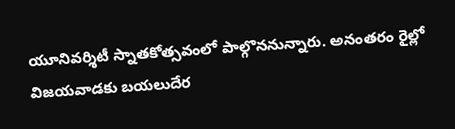యూనివర్శిటీ స్నాతకోత్సవంలో పాల్గొననున్నారు. అనంతరం రైల్లో విజయవాడకు బయలుదేర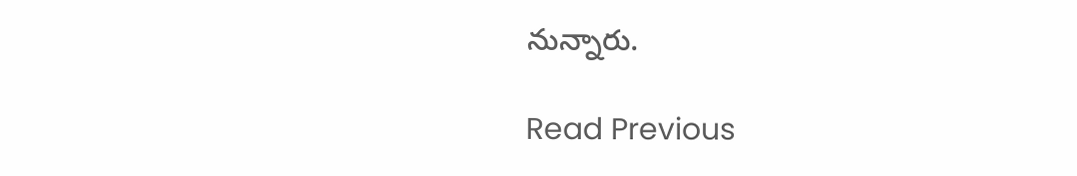నున్నారు.

Read Previous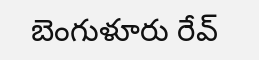బెంగుళూరు రేవ్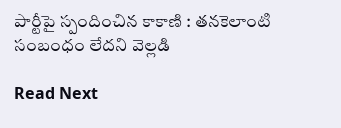పార్టీపై స్పందించిన కాకాణి : తనకెలాంటి సంబంధం లేదని వెల్లడి

Read Next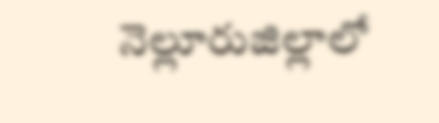నెల్లూరుజిల్లాలో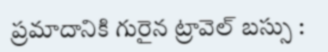ప్రమాదానికి గురైన ట్రావెల్ బస్సు :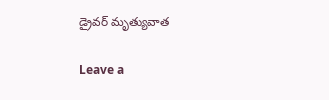డ్రైవర్ మృత్యువాత

Leave a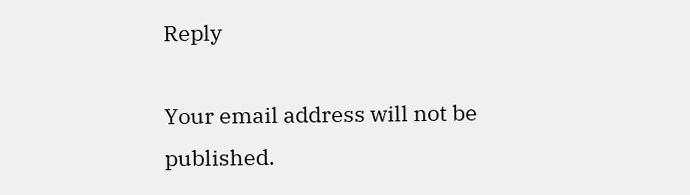Reply

Your email address will not be published.